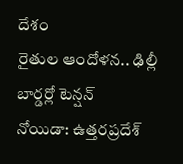దేశం
రైతుల ఆందోళన.. ఢిల్లీ బార్డర్లో టెన్షన్
నోయిడా: ఉత్తరప్రదేశ్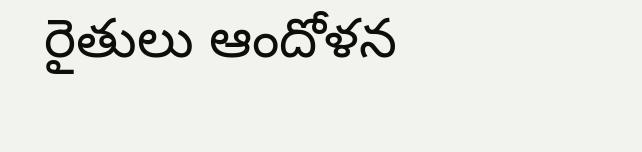రైతులు ఆందోళన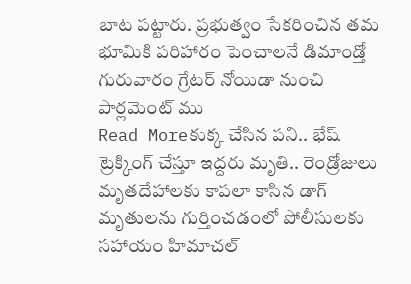బాట పట్టారు. ప్రభుత్వం సేకరించిన తమ భూమికి పరిహారం పెంచాలనే డిమాండ్తో గురువారం గ్రేటర్ నోయిడా నుంచి పార్లమెంట్ ము
Read Moreకుక్క చేసిన పని.. భేష్
ట్రెక్కింగ్ చేస్తూ ఇద్దరు మృతి.. రెండ్రోజులు మృతదేహాలకు కాపలా కాసిన డాగ్ మృతులను గుర్తించడంలో పోలీసులకు సహాయం హిమాచల్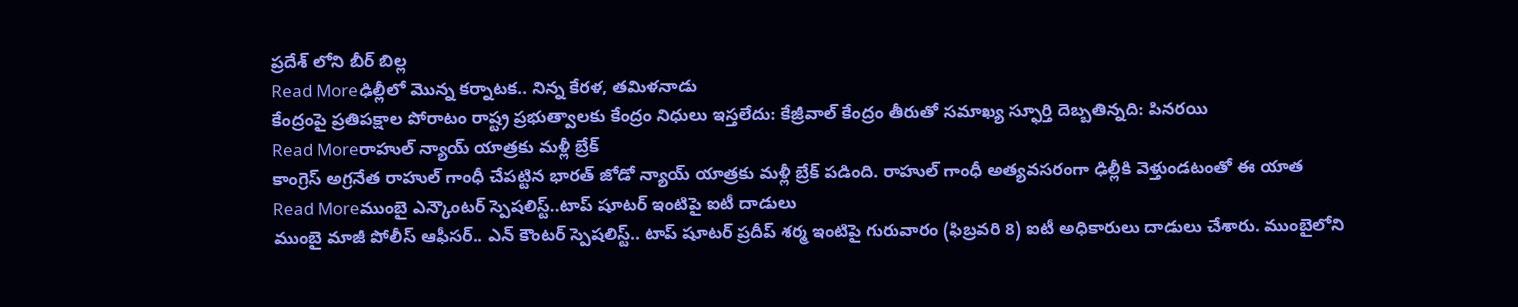ప్రదేశ్ లోని బీర్ బిల్ల
Read Moreఢిల్లీలో మొన్న కర్నాటక.. నిన్న కేరళ, తమిళనాడు
కేంద్రంపై ప్రతిపక్షాల పోరాటం రాష్ట్ర ప్రభుత్వాలకు కేంద్రం నిధులు ఇస్తలేదు: కేజ్రీవాల్ కేంద్రం తీరుతో సమాఖ్య స్ఫూర్తి దెబ్బతిన్నది: పినరయి
Read Moreరాహుల్ న్యాయ్ యాత్రకు మళ్లీ బ్రేక్
కాంగ్రెస్ అగ్రనేత రాహుల్ గాంధీ చేపట్టిన భారత్ జోడో న్యాయ్ యాత్రకు మళ్లీ బ్రేక్ పడింది. రాహుల్ గాంధీ అత్యవసరంగా ఢిల్లీకి వెళ్తుండటంతో ఈ యాత
Read Moreముంబై ఎన్కౌంటర్ స్పెషలిస్ట్..టాప్ షూటర్ ఇంటిపై ఐటీ దాడులు
ముంబై మాజీ పోలీస్ ఆఫీసర్.. ఎన్ కౌంటర్ స్పెషలిస్ట్.. టాప్ షూటర్ ప్రదీప్ శర్మ ఇంటిపై గురువారం (ఫిబ్రవరి 8) ఐటీ అధికారులు దాడులు చేశారు. ముంబైలోని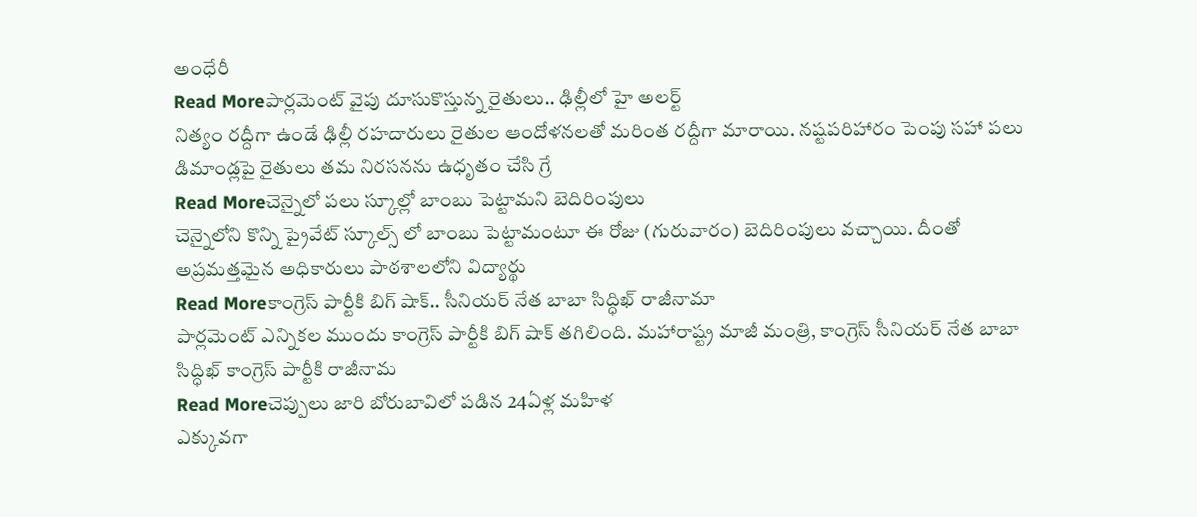అంధేరీ
Read Moreపార్లమెంట్ వైపు దూసుకొస్తున్న రైతులు.. ఢిల్లీలో హై అలర్ట్
నిత్యం రద్దీగా ఉండే ఢిల్లీ రహదారులు రైతుల ఆందోళనలతో మరింత రద్దీగా మారాయి. నష్టపరిహారం పెంపు సహా పలు డిమాండ్లపై రైతులు తమ నిరసనను ఉధృతం చేసి గ్రే
Read Moreచెన్నైలో పలు స్కూల్లో బాంబు పెట్టామని బెదిరింపులు
చెన్నైలోని కొన్ని ప్రైవేట్ స్కూల్స్ లో బాంబు పెట్టామంటూ ఈ రోజు (గురువారం) బెదిరింపులు వచ్చాయి. దీంతో అప్రమత్తమైన అధికారులు పాఠశాలలోని విద్యార్థు
Read Moreకాంగ్రెస్ పార్టీకి బిగ్ షాక్.. సీనియర్ నేత బాబా సిద్ధిఖ్ రాజీనామా
పార్లమెంట్ ఎన్నికల ముందు కాంగ్రెస్ పార్టీకి బిగ్ షాక్ తగిలింది. మహారాష్ట్ర మాజీ మంత్రి, కాంగ్రెస్ సీనియర్ నేత బాబా సిద్ధిఖ్ కాంగ్రెస్ పార్టీకి రాజీనామ
Read Moreచెప్పులు జారి బోరుబావిలో పడిన 24ఏళ్ల మహిళ
ఎక్కువగా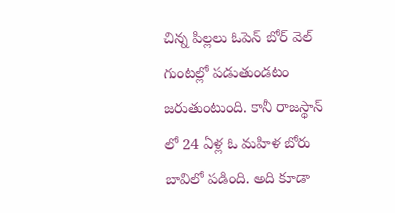చిన్న పిల్లలు ఓపెన్ బోర్ వెల్ గుంటల్లో పడుతుండటం జరుతుంటుంది. కానీ రాజస్థాన్ లో 24 ఏళ్ల ఓ మహిళ బోరు బావిలో పడింది. అది కూడా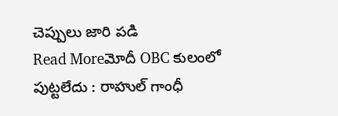చెప్పులు జారి పడి
Read Moreమోదీ OBC కులంలో పుట్టలేదు : రాహుల్ గాంధీ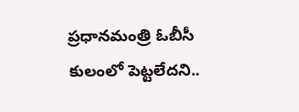ప్రధానమంత్రి ఓబీసీ కులంలో పెట్టలేదని..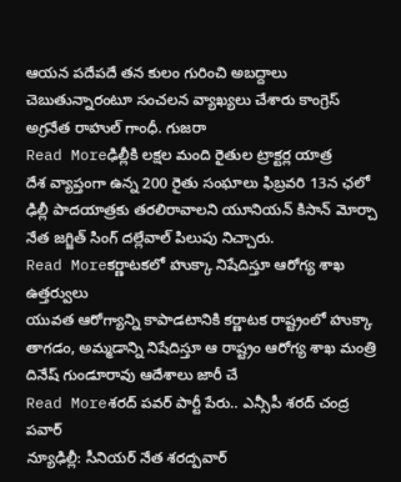ఆయన పదేపదే తన కులం గురించి అబద్దాలు చెబుతున్నారంటూ సంచలన వ్యాఖ్యలు చేశారు కాంగ్రెస్ అగ్రనేత రాహుల్ గాంధీ. గుజరా
Read Moreఢిల్లీకి లక్షల మంది రైతుల ట్రాక్టర్ల యాత్ర
దేశ వ్యాప్తంగా ఉన్న 200 రైతు సంఘాలు ఫిబ్రవరి 13న ఛలో ఢిల్లీ పాదయాత్రకు తరలిరావాలని యూనియన్ కిసాన్ మోర్చా నేత జగ్జిత్ సింగ్ దల్లేవాల్ పిలుపు నిచ్చారు.
Read Moreకర్ణాటకలో హుక్కా నిషేదిస్తూ ఆరోగ్య శాఖ ఉత్తర్వులు
యువత ఆరోగ్యాన్ని కాపాడటానికి కర్ణాటక రాష్ట్రంలో హుక్కా తాగడం, అమ్మడాన్ని నిషేదిస్తూ ఆ రాష్ట్రం ఆరోగ్య శాఖ మంత్రి దినేష్ గుండూరావు ఆదేశాలు జారీ చే
Read Moreశరద్ పవర్ పార్టీ పేరు.. ఎన్సీపీ శరద్ చంద్ర పవార్
న్యూఢిల్లీ: సీనియర్ నేత శరద్పవార్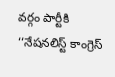వర్గం పార్టీకి ‘‘నేషనలిస్ట్ కాంగ్రెస్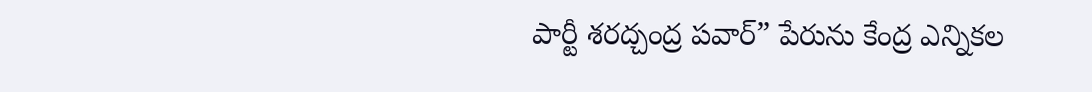పార్టీ శరద్చంద్ర పవార్” పేరును కేంద్ర ఎన్నికల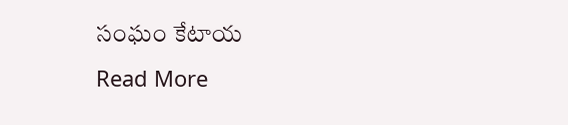సంఘం కేటాయ
Read More